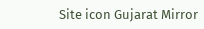Site icon Gujarat Mirror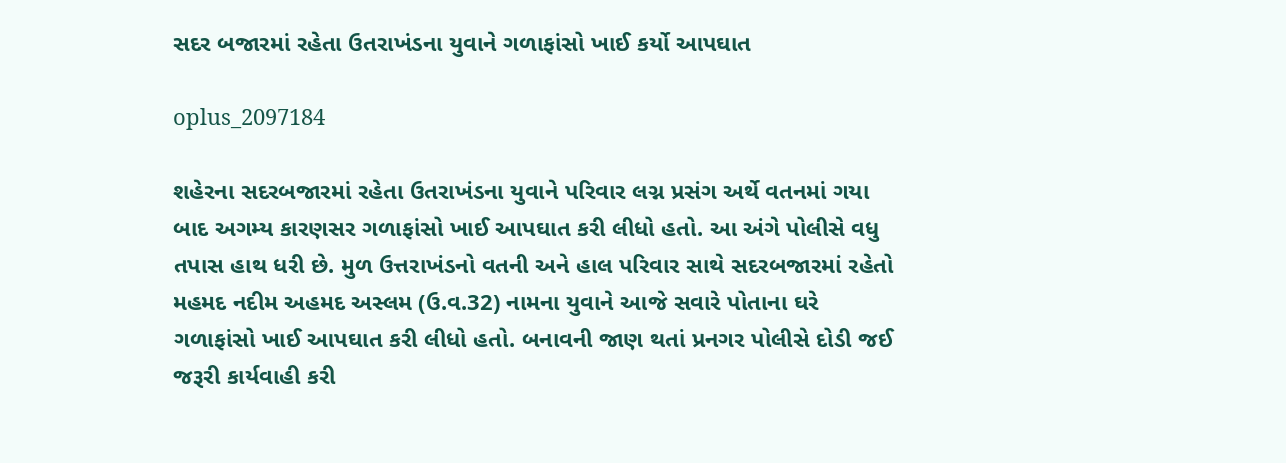સદર બજારમાં રહેતા ઉતરાખંડના યુવાને ગળાફાંસો ખાઈ કર્યો આપઘાત

oplus_2097184

શહેરના સદરબજારમાં રહેતા ઉતરાખંડના યુવાને પરિવાર લગ્ન પ્રસંગ અર્થે વતનમાં ગયા બાદ અગમ્ય કારણસર ગળાફાંસો ખાઈ આપઘાત કરી લીધો હતો. આ અંગે પોલીસે વધુ તપાસ હાથ ધરી છે. મુળ ઉત્તરાખંડનો વતની અને હાલ પરિવાર સાથે સદરબજારમાં રહેતો મહમદ નદીમ અહમદ અસ્લમ (ઉ.વ.32) નામના યુવાને આજે સવારે પોતાના ઘરે ગળાફાંસો ખાઈ આપઘાત કરી લીધો હતો. બનાવની જાણ થતાં પ્રનગર પોલીસે દોડી જઈ જરૂરી કાર્યવાહી કરી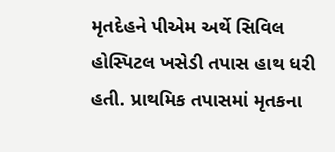મૃતદેહને પીએમ અર્થે સિવિલ હોસ્પિટલ ખસેડી તપાસ હાથ ધરી હતી. પ્રાથમિક તપાસમાં મૃતકના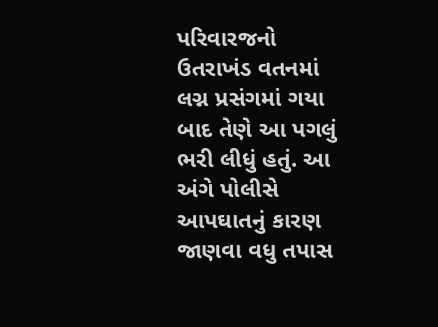પરિવારજનો ઉતરાખંડ વતનમાં લગ્ન પ્રસંગમાં ગયા બાદ તેણે આ પગલું ભરી લીધું હતું. આ અંગે પોલીસે આપઘાતનું કારણ જાણવા વધુ તપાસ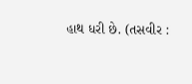હાથ ધરી છે. (તસવીર :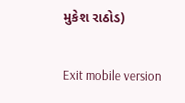મુકેશ રાઠોડ)

Exit mobile version